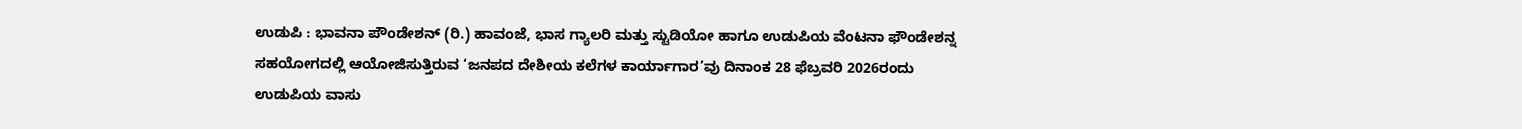ಉಡುಪಿ : ಭಾವನಾ ಪೌಂಡೇಶನ್ (ರಿ.) ಹಾವಂಜೆ, ಭಾಸ ಗ್ಯಾಲರಿ ಮತ್ತು ಸ್ಟುಡಿಯೋ ಹಾಗೂ ಉಡುಪಿಯ ವೆಂಟನಾ ಫೌಂಡೇಶನ್ನ ಸಹಯೋಗದಲ್ಲಿ ಆಯೋಜಿಸುತ್ತಿರುವ ‘ಜನಪದ ದೇಶೀಯ ಕಲೆಗಳ ಕಾರ್ಯಾಗಾರ’ವು ದಿನಾಂಕ 28 ಫೆಬ್ರವರಿ 2026ರಂದು ಉಡುಪಿಯ ವಾಸು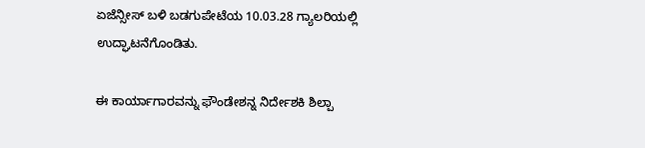ಏಜೆನ್ಸೀಸ್ ಬಳಿ ಬಡಗುಪೇಟೆಯ 10.03.28 ಗ್ಯಾಲರಿಯಲ್ಲಿ ಉದ್ಘಾಟನೆಗೊಂಡಿತು.

ಈ ಕಾರ್ಯಾಗಾರವನ್ನು ಫೌಂಡೇಶನ್ನ ನಿರ್ದೇಶಕಿ ಶಿಲ್ಪಾ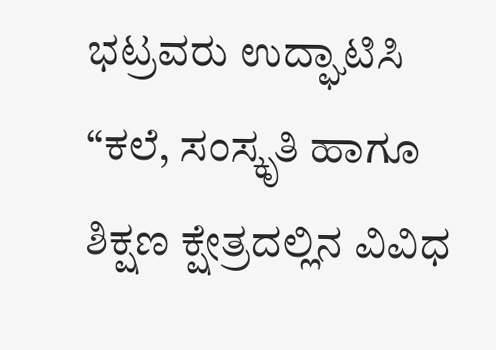ಭಟ್ರವರು ಉದ್ಘಾಟಿಸಿ “ಕಲೆ, ಸಂಸ್ಕೃತಿ ಹಾಗೂ ಶಿಕ್ಷಣ ಕ್ಷೇತ್ರದಲ್ಲಿನ ವಿವಿಧ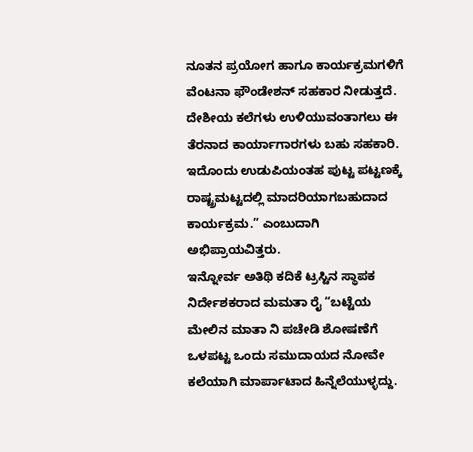ನೂತನ ಪ್ರಯೋಗ ಹಾಗೂ ಕಾರ್ಯಕ್ರಮಗಳಿಗೆ ವೆಂಟನಾ ಫೌಂಡೇಶನ್ ಸಹಕಾರ ನೀಡುತ್ತದೆ. ದೇಶೀಯ ಕಲೆಗಳು ಉಳಿಯುವಂತಾಗಲು ಈ ತೆರನಾದ ಕಾರ್ಯಾಗಾರಗಳು ಬಹು ಸಹಕಾರಿ. ಇದೊಂದು ಉಡುಪಿಯಂತಹ ಪುಟ್ಟ ಪಟ್ಟಣಕ್ಕೆ ರಾಷ್ಟ್ರಮಟ್ಟದಲ್ಲಿ ಮಾದರಿಯಾಗಬಹುದಾದ ಕಾರ್ಯಕ್ರಮ.” ಎಂಬುದಾಗಿ ಅಭಿಪ್ರಾಯವಿತ್ತರು.
ಇನ್ನೋರ್ವ ಅತಿಥಿ ಕದಿಕೆ ಟ್ರಸ್ಟಿನ ಸ್ಥಾಪಕ ನಿರ್ದೇಶಕರಾದ ಮಮತಾ ರೈ “ಬಟ್ಟೆಯ ಮೇಲಿನ ಮಾತಾ ನಿ ಪಚೇಡಿ ಶೋಷಣೆಗೆ ಒಳಪಟ್ಟ ಒಂದು ಸಮುದಾಯದ ನೋವೇ ಕಲೆಯಾಗಿ ಮಾರ್ಪಾಟಾದ ಹಿನ್ನೆಲೆಯುಳ್ಳದ್ದು.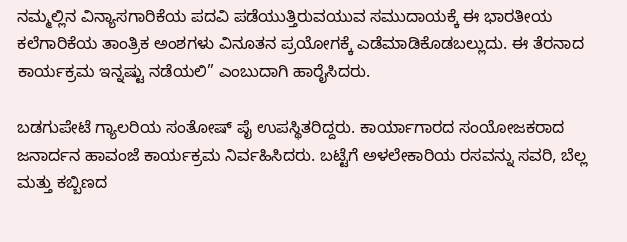ನಮ್ಮಲ್ಲಿನ ವಿನ್ಯಾಸಗಾರಿಕೆಯ ಪದವಿ ಪಡೆಯುತ್ತಿರುವಯುವ ಸಮುದಾಯಕ್ಕೆ ಈ ಭಾರತೀಯ ಕಲೆಗಾರಿಕೆಯ ತಾಂತ್ರಿಕ ಅಂಶಗಳು ವಿನೂತನ ಪ್ರಯೋಗಕ್ಕೆ ಎಡೆಮಾಡಿಕೊಡಬಲ್ಲುದು. ಈ ತೆರನಾದ ಕಾರ್ಯಕ್ರಮ ಇನ್ನಷ್ಟು ನಡೆಯಲಿ” ಎಂಬುದಾಗಿ ಹಾರೈಸಿದರು.

ಬಡಗುಪೇಟೆ ಗ್ಯಾಲರಿಯ ಸಂತೋಷ್ ಪೈ ಉಪಸ್ಥಿತರಿದ್ದರು. ಕಾರ್ಯಾಗಾರದ ಸಂಯೋಜಕರಾದ ಜನಾರ್ದನ ಹಾವಂಜೆ ಕಾರ್ಯಕ್ರಮ ನಿರ್ವಹಿಸಿದರು. ಬಟ್ಟೆಗೆ ಅಳಲೇಕಾರಿಯ ರಸವನ್ನು ಸವರಿ, ಬೆಲ್ಲ ಮತ್ತು ಕಬ್ಬಿಣದ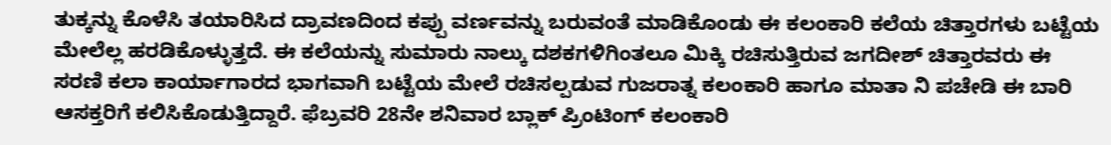ತುಕ್ಕನ್ನು ಕೊಳೆಸಿ ತಯಾರಿಸಿದ ದ್ರಾವಣದಿಂದ ಕಪ್ಪು ವರ್ಣವನ್ನು ಬರುವಂತೆ ಮಾಡಿಕೊಂಡು ಈ ಕಲಂಕಾರಿ ಕಲೆಯ ಚಿತ್ತಾರಗಳು ಬಟ್ಟೆಯ ಮೇಲೆಲ್ಲ ಹರಡಿಕೊಳ್ಳುತ್ತದೆ. ಈ ಕಲೆಯನ್ನು ಸುಮಾರು ನಾಲ್ಕು ದಶಕಗಳಿಗಿಂತಲೂ ಮಿಕ್ಕಿ ರಚಿಸುತ್ತಿರುವ ಜಗದೀಶ್ ಚಿತ್ತಾರವರು ಈ ಸರಣಿ ಕಲಾ ಕಾರ್ಯಾಗಾರದ ಭಾಗವಾಗಿ ಬಟ್ಟೆಯ ಮೇಲೆ ರಚಿಸಲ್ಪಡುವ ಗುಜರಾತ್ನ ಕಲಂಕಾರಿ ಹಾಗೂ ಮಾತಾ ನಿ ಪಚೇಡಿ ಈ ಬಾರಿ ಆಸಕ್ತರಿಗೆ ಕಲಿಸಿಕೊಡುತ್ತಿದ್ದಾರೆ. ಫೆಬ್ರವರಿ 28ನೇ ಶನಿವಾರ ಬ್ಲಾಕ್ ಪ್ರಿಂಟಿಂಗ್ ಕಲಂಕಾರಿ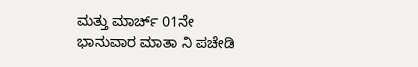ಮತ್ತು ಮಾರ್ಚ್ 01ನೇ ಭಾನುವಾರ ಮಾತಾ ನಿ ಪಚೇಡಿ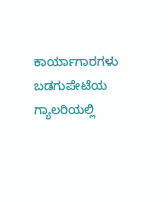ಕಾರ್ಯಾಗಾರಗಳು ಬಡಗುಪೇಟೆಯ ಗ್ಯಾಲರಿಯಲ್ಲಿ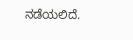ನಡೆಯಲಿದೆ.